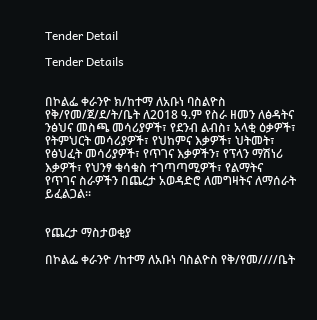Tender Detail

Tender Details


በኮልፌ ቀራንዮ ክ/ከተማ ለአቡነ ባስልዮስ የቅ/የመ/ጀ/ደ/ት/ቤት ለ2018 ዓ.ም የስራ ዘመን ለፅዳትና ንፅህና መስጫ መሳሪያዎች፣ የደንብ ልብስ፣ አላቂ ዕቃዎች፣ የትምህርት መሳሪያዎች፣ የህከምና እቃዎች፣ ህትመት፣ የፅህፈት መሳሪያዎች፣ የጥገና እቃዎችን፣ የፕላን ማሽነሪ እቃዎች፣ የህንፃ ቁሳቁስ ተገጣጣሚዎች፣ የልማትና የጥገና ስራዎችን በጨረታ አወዳድሮ ለመግዛትና ለማሰራት ይፈልጋል።


የጨረታ ማስታወቂያ

በኮልፌ ቀራንዮ /ከተማ ለአቡነ ባስልዮስ የቅ/የመ////ቤት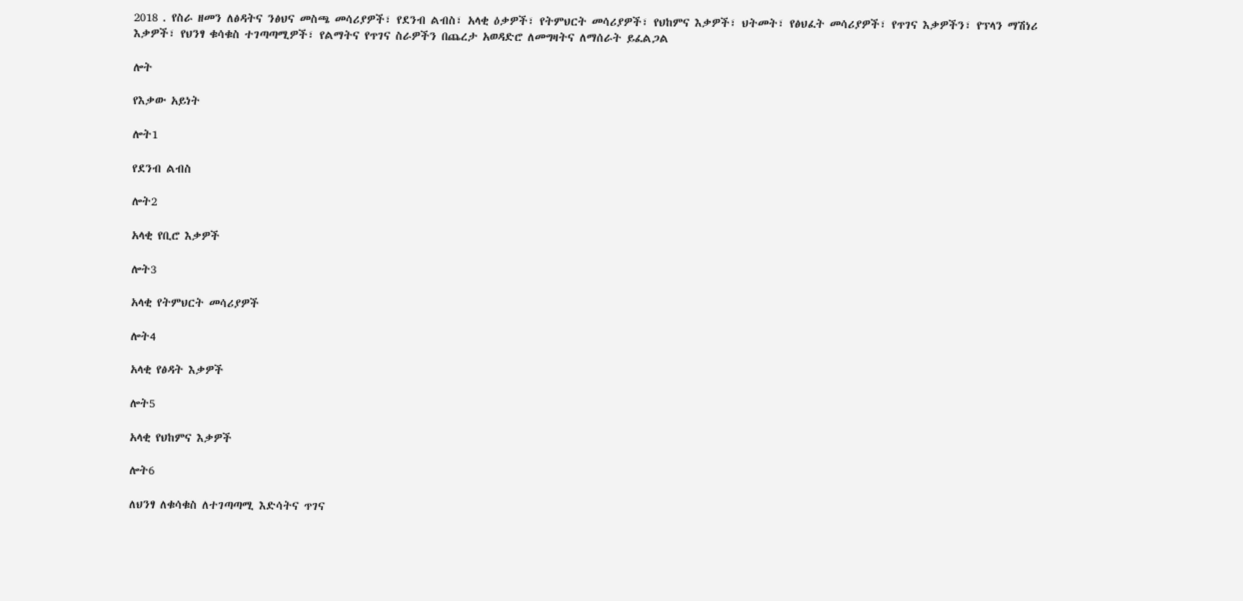2018 . የስራ ዘመን ለፅዳትና ንፅህና መስጫ መሳሪያዎች፣ የደንብ ልብስ፣ አላቂ ዕቃዎች፣ የትምህርት መሳሪያዎች፣ የህከምና እቃዎች፣ ህትመት፣ የፅህፈት መሳሪያዎች፣ የጥገና እቃዎችን፣ የፕላን ማሽነሪ እቃዎች፣ የህንፃ ቁሳቁስ ተገጣጣሚዎች፣ የልማትና የጥገና ስራዎችን በጨረታ አወዳድሮ ለመግዛትና ለማሰራት ይፈልጋል

ሎት

የእቃው አይነት

ሎት1

የደንብ ልብስ

ሎት2

አላቂ የቢሮ እቃዎች

ሎት3

አላቂ የትምህርት መሳሪያዎች

ሎት4

አላቂ የፅዳት እቃዎች

ሎት5

አላቂ የህከምና እቃዎች

ሎት6

ለህንፃ ለቁሳቁስ ለተገጣጣሚ እድሳትና ጥገና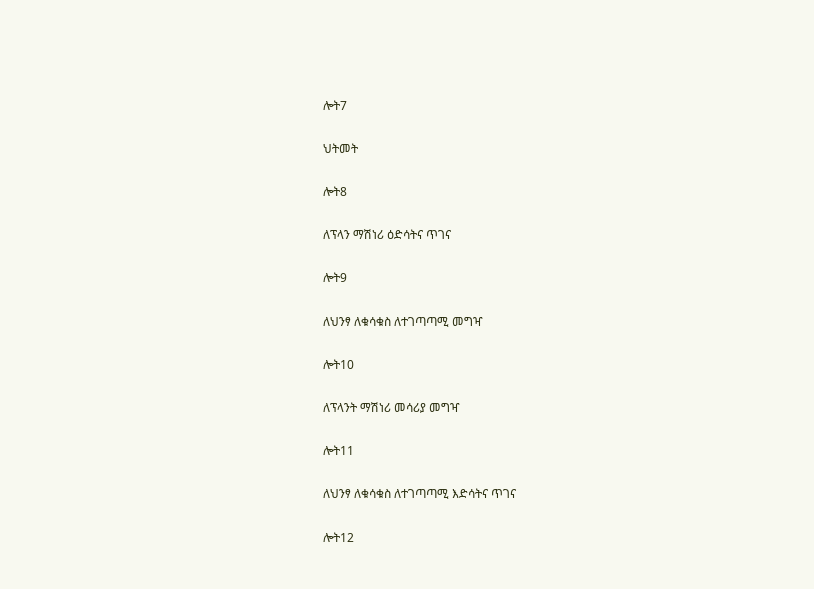ሎት7

ህትመት

ሎት8

ለፕላን ማሽነሪ ዕድሳትና ጥገና

ሎት9

ለህንፃ ለቁሳቁስ ለተገጣጣሚ መግዣ

ሎት10

ለፕላንት ማሽነሪ መሳሪያ መግዣ

ሎት11

ለህንፃ ለቁሳቁስ ለተገጣጣሚ እድሳትና ጥገና

ሎት12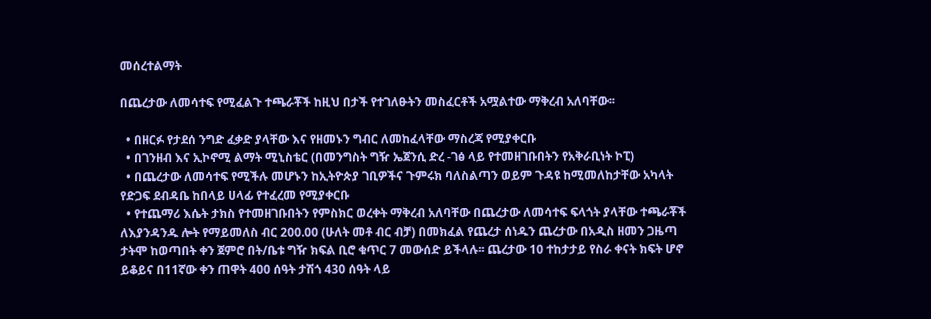መሰረተልማት

በጨረታው ለመሳተፍ የሚፈልጉ ተጫራቾች ከዚህ በታች የተገለፁትን መስፈርቶች አሟልተው ማቅረብ አለባቸው፡፡

  • በዘርፉ የታደሰ ንግድ ፈቃድ ያላቸው እና የዘመኑን ግብር ለመከፈላቸው ማስረጃ የሚያቀርቡ
  • በገንዘብ እና ኢኮኖሚ ልማት ሚኒስቴር (በመንግስት ግዥ ኤጀንሲ ድረ -ገፅ ላይ የተመዘገቡበትን የአቅራቢነት ኮፒ)
  • በጨረታው ለመሳተፍ የሚችሉ መሆኑን ከኢትዮጵያ ገቢዎችና ጉምሩክ ባለስልጣን ወይም ጉዳዩ ከሚመለከታቸው አካላት የድጋፍ ደብዳቤ ከበላይ ሀላፊ የተፈረመ የሚያቀርቡ
  • የተጨማሪ እሴት ታክስ የተመዘገቡበትን የምስክር ወረቀት ማቅረብ አለባቸው በጨረታው ለመሳተፍ ፍላጎት ያላቸው ተጫራቾች ለእያንዳንዱ ሎት የማይመለስ ብር 200.00 (ሁለት መቶ ብር ብቻ) በመክፈል የጨረታ ሰነዱን ጨረታው በአዲስ ዘመን ጋዜጣ ታትሞ ከወጣበት ቀን ጀምሮ በት/ቤቱ ግዥ ክፍል ቢሮ ቁጥር 7 መውሰድ ይችላሉ፡፡ ጨረታው 10 ተከታታይ የስራ ቀናት ክፍት ሆኖ ይቆይና በ11ኛው ቀን ጠዋት 400 ሰዓት ታሽጎ 430 ሰዓት ላይ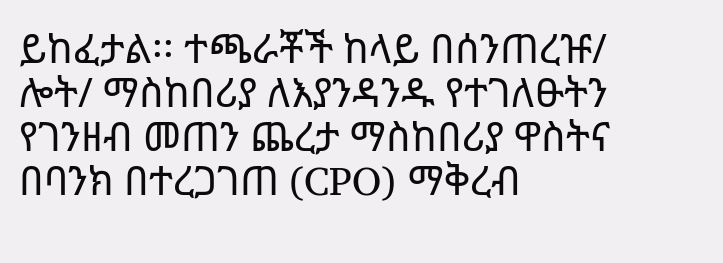ይከፈታል፡፡ ተጫራቾች ከላይ በሰንጠረዡ/ ሎት/ ማስከበሪያ ለእያንዳንዱ የተገለፁትን የገንዘብ መጠን ጨረታ ማስከበሪያ ዋስትና በባንክ በተረጋገጠ (CPO) ማቅረብ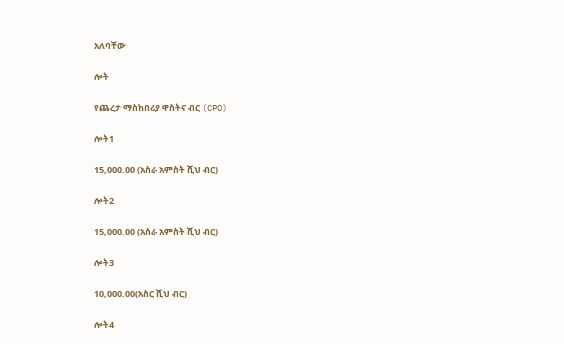አለባቸው

ሎት

የጨረታ ማስከበሪያ ዋስትና ብር (CPO)

ሎት1

15,000.00 (አስራ አምስት ሺህ ብር)

ሎት2

15,000.00 (አስራ አምስት ሺህ ብር)

ሎት3

10,000.00(አስር ሺህ ብር)

ሎት4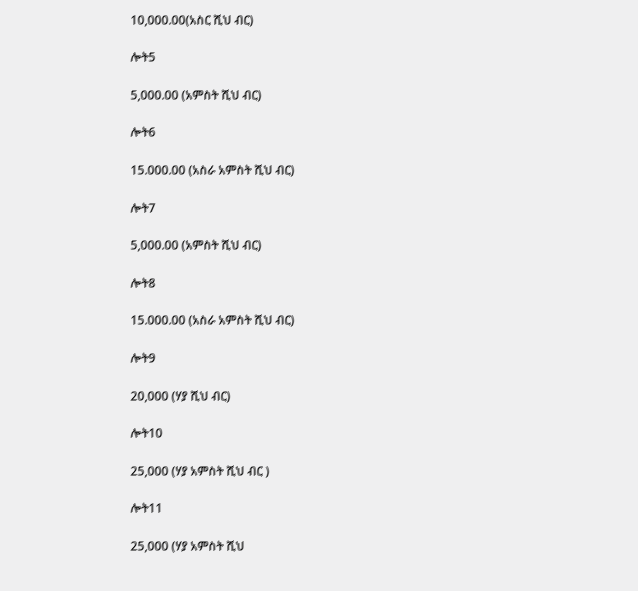10,000.00(አስር ሺህ ብር)

ሎት5

5,000.00 (አምስት ሺህ ብር)

ሎት6

15.000.00 (አስራ አምስት ሺህ ብር)

ሎት7

5,000.00 (አምስት ሺህ ብር)

ሎት8

15.000.00 (አስራ አምስት ሺህ ብር)

ሎት9

20,000 (ሃያ ሺህ ብር)

ሎት10

25,000 (ሃያ አምስት ሺህ ብር )

ሎት11

25,000 (ሃያ አምስት ሺህ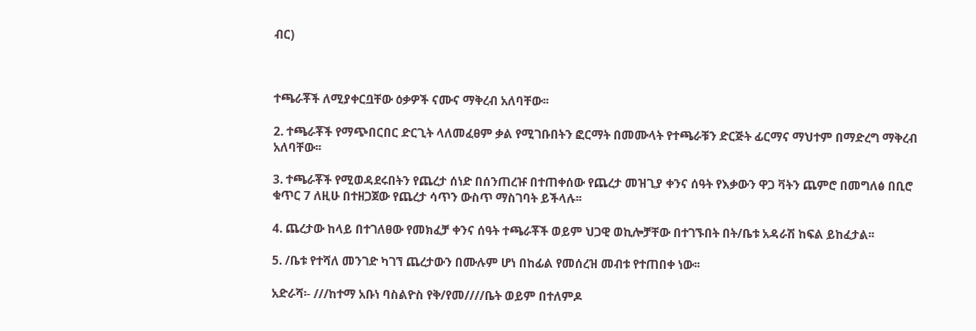ብር)



ተጫራቾች ለሚያቀርቧቸው ዕቃዎች ናሙና ማቅረብ አለባቸው፡፡

2. ተጫራቾች የማጭበርበር ድርጊት ላለመፈፀም ቃል የሚገቡበትን ፎርማት በመሙላት የተጫራቹን ድርጅት ፊርማና ማህተም በማድረግ ማቅረብ አለባቸው፡፡

3. ተጫራቾች የሚወዳደሩበትን የጨረታ ሰነድ በሰንጠረዡ በተጠቀሰው የጨረታ መዝጊያ ቀንና ሰዓት የእቃውን ዋጋ ቫትን ጨምሮ በመግለፅ በቢሮ ቁጥር 7 ለዚሁ በተዘጋጀው የጨረታ ሳጥን ውስጥ ማስገባት ይችላሉ፡፡

4. ጨረታው ከላይ በተገለፀው የመክፈቻ ቀንና ሰዓት ተጫራቾች ወይም ህጋዊ ወኪሎቻቸው በተገኙበት በት/ቤቱ አዳራሽ ከፍል ይከፈታል፡፡

5. /ቤቱ የተሻለ መንገድ ካገኘ ጨረታውን በሙሉም ሆነ በከፊል የመሰረዝ መብቱ የተጠበቀ ነው፡፡

አድራሻ፡- ///ከተማ አቡነ ባስልዮስ የቅ/የመ////ቤት ወይም በተለምዶ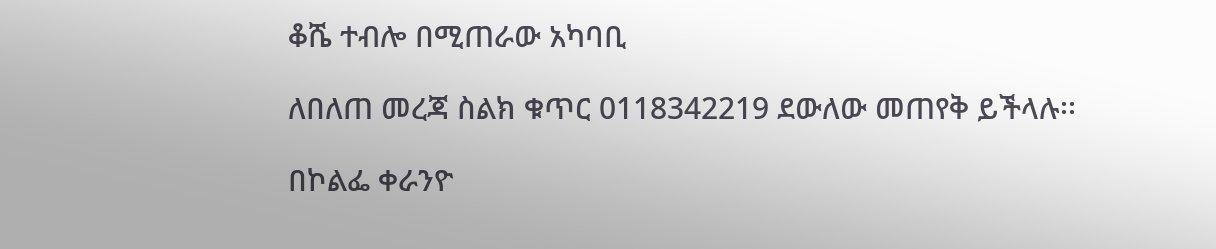ቆሼ ተብሎ በሚጠራው አካባቢ

ለበለጠ መረጃ ስልክ ቁጥር 0118342219 ደውለው መጠየቅ ይችላሉ፡፡

በኮልፌ ቀራንዮ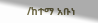/ከተማ አቡነ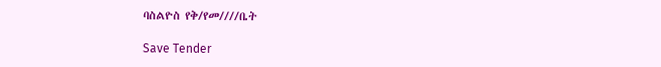ባስልዮስ የቅ/የመ////ቤት

Save Tender